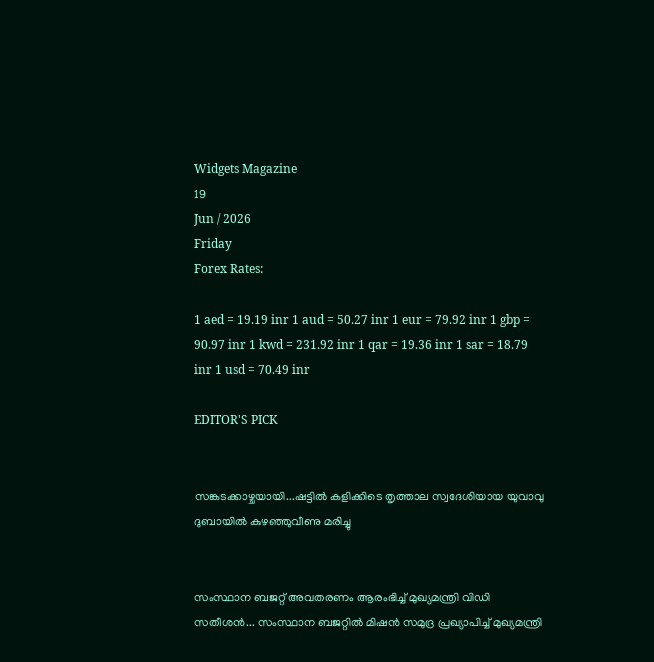Widgets Magazine
19
Jun / 2026
Friday
Forex Rates:

1 aed = 19.19 inr 1 aud = 50.27 inr 1 eur = 79.92 inr 1 gbp = 90.97 inr 1 kwd = 231.92 inr 1 qar = 19.36 inr 1 sar = 18.79 inr 1 usd = 70.49 inr

EDITOR'S PICK


സങ്കടക്കാഴ്ചയായി...ഷട്ടിൽ കളിക്കിടെ തൃത്താല സ്വദേശിയായ യുവാവു ദുബായിൽ കുഴഞ്ഞുവീണു മരിച്ചു


സംസ്ഥാന ബജറ്റ് അവതരണം ആരംഭിച്ച് മുഖ്യമന്ത്രി വിഡി സതീശൻ... സംസ്ഥാന ബജറ്റിൽ മിഷൻ സമുദ്ര പ്രഖ്യാപിച്ച് മുഖ്യമന്ത്രി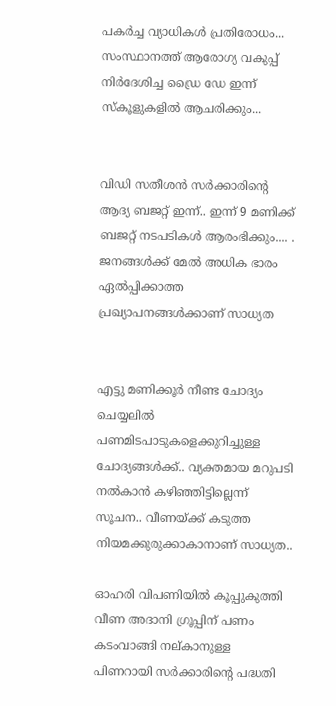പകർച്ച വ്യാധികൾ പ്രതിരോധം... സംസ്ഥാനത്ത് ആരോഗ്യ വകുപ്പ് നിർദേശിച്ച ഡ്രൈ ഡേ ഇന്ന് സ്‌കൂളുകളിൽ ആചരിക്കും...


വിഡി സതീശൻ സർക്കാരിന്‍റെ ആദ്യ ബജറ്റ് ഇന്ന്.. ഇന്ന് 9 മണിക്ക് ബജറ്റ് നടപടികള്‍ ആരംഭിക്കും.... . ജനങ്ങൾക്ക് മേൽ അധിക ഭാരം ഏൽപ്പിക്കാത്ത പ്രഖ്യാപനങ്ങൾക്കാണ് സാധ്യത


എട്ടു മണിക്കൂര്‍ നീണ്ട ചോദ്യം ചെയ്യലില്‍ പണമിടപാടുകളെക്കുറിച്ചുള്ള ചോദ്യങ്ങള്‍ക്ക്.. വ്യക്തമായ മറുപടി നല്‍കാന്‍ കഴിഞ്ഞിട്ടില്ലെന്ന് സൂചന.. വീണയ്ക്ക് കടുത്ത നിയമക്കുരുക്കാകാനാണ് സാധ്യത..

ഓഹരി വിപണിയില്‍ കൂപ്പുകുത്തി വീണ അദാനി ഗ്രൂപ്പിന് പണം കടംവാങ്ങി നല്കാനുള്ള പിണറായി സര്‍ക്കാരിന്റെ പദ്ധതി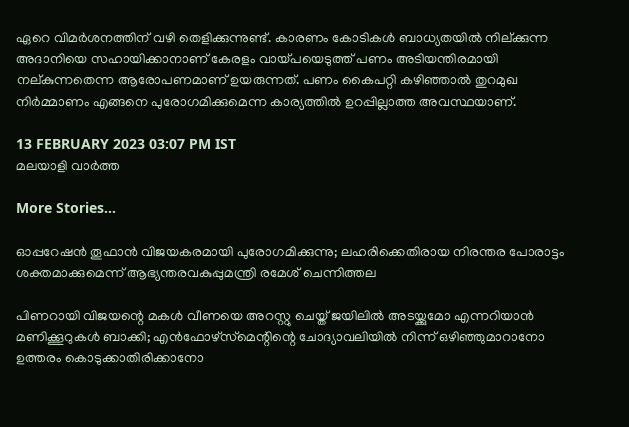ഏറെ വിമര്‍ശനത്തിന് വഴി തെളിക്കുന്നുണ്ട്. കാരണം കോടികള്‍ ബാധ്യതയില്‍ നില്ക്കുന്ന അദാനിയെ സഹായിക്കാനാണ് കേരളം വായ്പയെടുത്ത് പണം അടിയന്തിരമായി നല്കുന്നതെന്ന ആരോപണമാണ് ഉയരുന്നത്. പണം കൈപറ്റി കഴിഞ്ഞാല്‍ തുറമുഖ നിര്‍മ്മാണം എങ്ങനെ പുരോഗമിക്കുമെന്ന കാര്യത്തില്‍ ഉറപ്പില്ലാത്ത അവസ്ഥയാണ്.

13 FEBRUARY 2023 03:07 PM IST
മലയാളി വാര്‍ത്ത

More Stories...

ഓപ്പറേഷന്‍ തൂഫാൻ വിജയകരമായി പുരോഗമിക്കുന്നു; ലഹരിക്കെതിരായ നിരന്തര പോരാട്ടം ശക്തമാക്കുമെന്ന് ആഭ്യന്തരവകുപ്പുമന്ത്രി രമേശ് ചെന്നിത്തല

പിണറായി വിജയന്റെ മകള്‍ വീണയെ അറസ്റ്റു ചെയ്ത് ജയിലില്‍ അടയ്ക്കുമോ എന്നറിയാന്‍ മണിക്കൂറുകള്‍ ബാക്കി; എന്‍ഫോഴ്‌സ്‌മെന്റിന്റെ ചോദ്യാവലിയില്‍ നിന്ന് ഒഴിഞ്ഞുമാറാനോ ഉത്തരം കൊടുക്കാതിരിക്കാനോ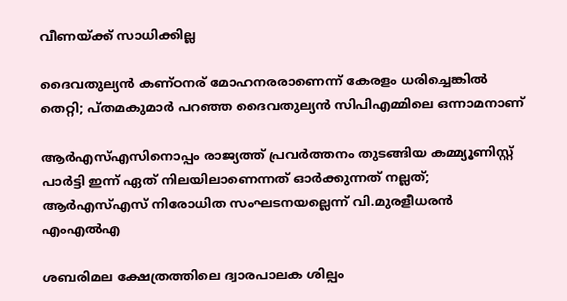വീണയ്ക്ക് സാധിക്കില്ല

ദൈവതുല്യൻ കണ്ഠനര് മോഹനരരാണെന്ന് കേരളം ധരിച്ചെങ്കിൽ തെറ്റി; പ്തമകുമാർ പറഞ്ഞ ദൈവതുല്യൻ സിപിഎമ്മിലെ ഒന്നാമനാണ്

ആര്‍എസ്എസിനൊപ്പം രാജ്യത്ത് പ്രവർത്തനം തുടങ്ങിയ കമ്മ്യൂണിസ്റ്റ് പാർട്ടി ഇന്ന് ഏത് നിലയിലാണെന്നത് ഓർക്കുന്നത് നല്ലത്; ആര്‍എസ്എസ് നിരോധിത സംഘടനയല്ലെന്ന് വി.മുരളീധരന്‍ എംഎല്‍എ

ശബരിമല ക്ഷേത്രത്തിലെ ദ്വാരപാലക ശില്പം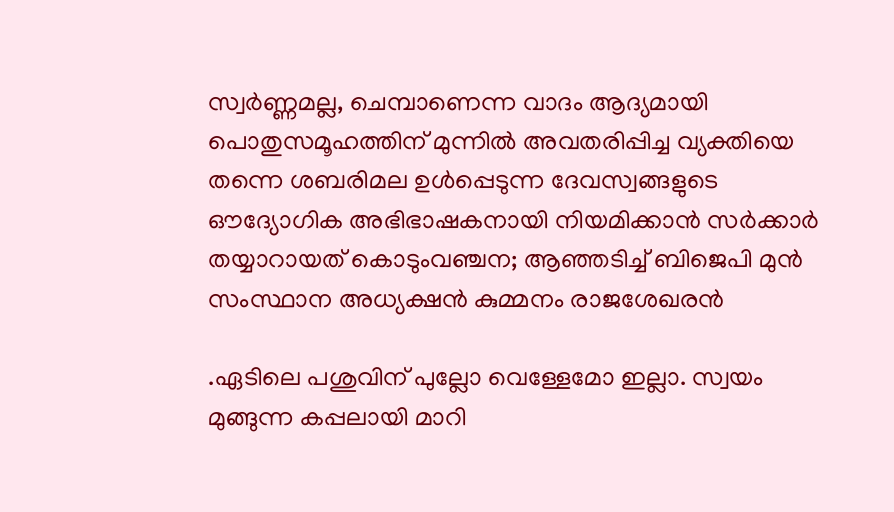സ്വർണ്ണമല്ല, ചെമ്പാണെന്ന വാദം ആദ്യമായി പൊതുസമൂഹത്തിന് മുന്നിൽ അവതരിപ്പിച്ച വ്യക്തിയെ തന്നെ ശബരിമല ഉൾപ്പെടുന്ന ദേവസ്വങ്ങളുടെ ഔദ്യോഗിക അഭിഭാഷകനായി നിയമിക്കാൻ സർക്കാർ തയ്യാറായത് കൊടുംവഞ്ചന; ആഞ്ഞടിച്ച് ബിജെപി മുൻ സംസ്ഥാന അധ്യക്ഷൻ കുമ്മനം രാജശേഖരൻ

.ഏടിലെ പശുവിന് പുല്ലോ വെള്ളേമോ ഇല്ലാ. സ്വയം മുങ്ങുന്ന കപ്പലായി മാറി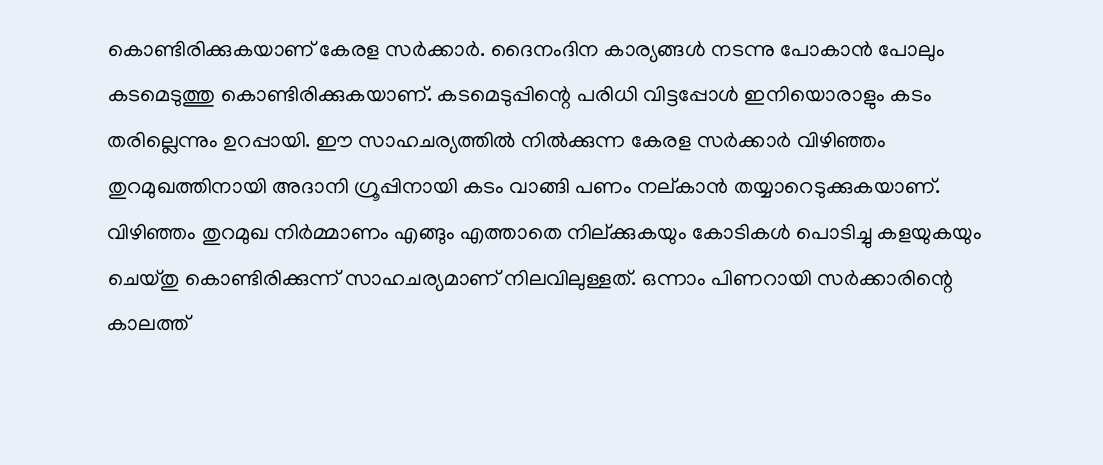കൊണ്ടിരിക്കുകയാണ് കേരള സര്‍ക്കാര്‍. ദൈനംദിന കാര്യങ്ങള്‍ നടന്നു പോകാന്‍ പോലും കടമെടുത്തു കൊണ്ടിരിക്കുകയാണ്. കടമെടുപ്പിന്റെ പരിധി വിട്ടപ്പോള്‍ ഇനിയൊരാളും കടം തരില്ലെന്നും ഉറപ്പായി. ഈ സാഹചര്യത്തില്‍ നില്‍ക്കുന്ന കേരള സര്‍ക്കാര്‍ വിഴിഞ്ഞം തുറമുഖത്തിനായി അദാനി ഗ്രൂപ്പിനായി കടം വാങ്ങി പണം നല്കാന്‍ തയ്യാറെടുക്കുകയാണ്. വിഴിഞ്ഞം തുറമുഖ നിര്‍മ്മാണം എങ്ങും എത്താതെ നില്ക്കുകയും കോടികള്‍ പൊടിച്ചു കളയുകയും ചെയ്തു കൊണ്ടിരിക്കുന്ന് സാഹചര്യമാണ് നിലവിലുള്ളത്. ഒന്നാം പിണറായി സര്‍ക്കാരിന്റെ കാലത്ത്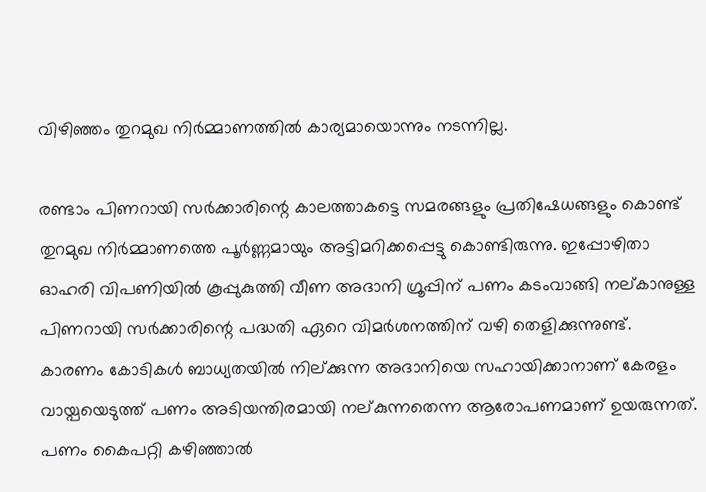വിഴിഞ്ഞം തുറമുഖ നിര്‍മ്മാണത്തില്‍ കാര്യമായൊന്നും നടന്നില്ല.

രണ്ടാം പിണറായി സര്‍ക്കാരിന്റെ കാലത്താകട്ടെ സമരങ്ങളും പ്രതിഷേധങ്ങളും കൊണ്ട് തുറമുഖ നിര്‍മ്മാണത്തെ പൂര്‍ണ്ണമായും അട്ടിമറിക്കപ്പെട്ടു കൊണ്ടിരുന്നു. ഇപ്പോഴിതാ ഓഹരി വിപണിയില്‍ കൂപ്പുകുത്തി വീണ അദാനി ഗ്രൂപ്പിന് പണം കടംവാങ്ങി നല്കാനുള്ള പിണറായി സര്‍ക്കാരിന്റെ പദ്ധതി ഏറെ വിമര്‍ശനത്തിന് വഴി തെളിക്കുന്നുണ്ട്. കാരണം കോടികള്‍ ബാധ്യതയില്‍ നില്ക്കുന്ന അദാനിയെ സഹായിക്കാനാണ് കേരളം വായ്പയെടുത്ത് പണം അടിയന്തിരമായി നല്കുന്നതെന്ന ആരോപണമാണ് ഉയരുന്നത്. പണം കൈപറ്റി കഴിഞ്ഞാല്‍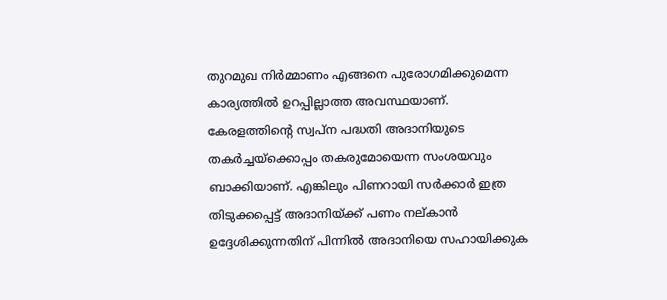തുറമുഖ നിര്‍മ്മാണം എങ്ങനെ പുരോഗമിക്കുമെന്ന കാര്യത്തില്‍ ഉറപ്പില്ലാത്ത അവസ്ഥയാണ്. കേരളത്തിന്റെ സ്വപ്‌ന പദ്ധതി അദാനിയുടെ തകര്‍ച്ചയ്‌ക്കൊപ്പം തകരുമോയെന്ന സംശയവും ബാക്കിയാണ്. എങ്കിലും പിണറായി സര്‍ക്കാര്‍ ഇത്ര തിടുക്കപ്പെട്ട് അദാനിയ്ക്ക് പണം നല്കാന്‍ ഉദ്ദേശിക്കുന്നതിന് പിന്നില്‍ അദാനിയെ സഹായിക്കുക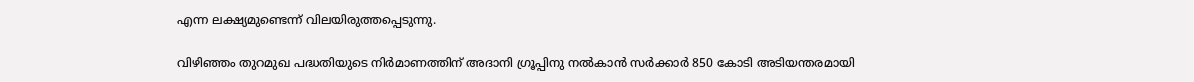എന്ന ലക്ഷ്യമുണ്ടെന്ന് വിലയിരുത്തപ്പെടുന്നു.

വിഴിഞ്ഞം തുറമുഖ പദ്ധതിയുടെ നിര്‍മാണത്തിന് അദാനി ഗ്രൂപ്പിനു നല്‍കാന്‍ സര്‍ക്കാര്‍ 850 കോടി അടിയന്തരമായി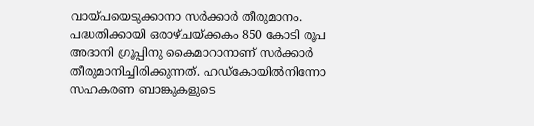വായ്പയെടുക്കാനാ സര്‍ക്കാര്‍ തീരുമാനം. പദ്ധതിക്കായി ഒരാഴ്ചയ്ക്കകം 850 കോടി രൂപ അദാനി ഗ്രൂപ്പിനു കൈമാറാനാണ് സര്‍ക്കാര്‍ തീരുമാനിച്ചിരിക്കുന്നത്. ഹഡ്കോയില്‍നിന്നോ സഹകരണ ബാങ്കുകളുടെ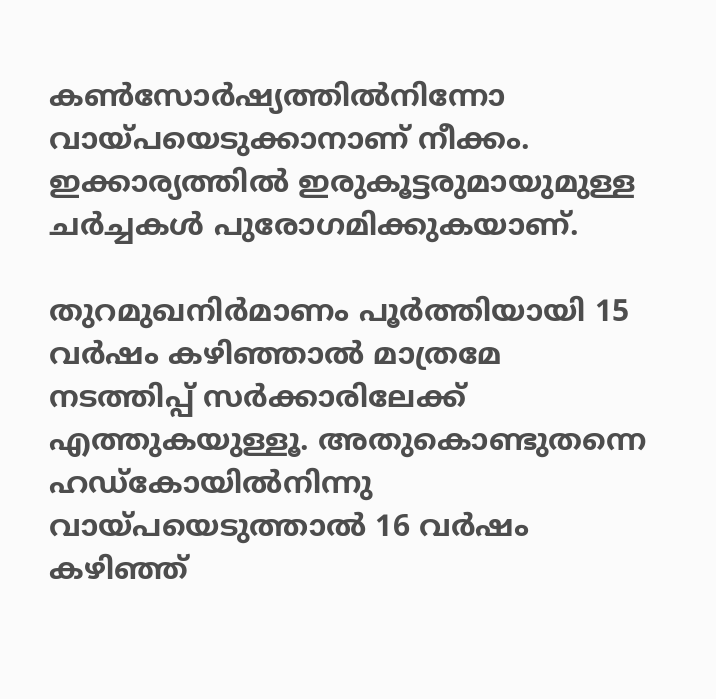കണ്‍സോര്‍ഷ്യത്തില്‍നിന്നോ വായ്പയെടുക്കാനാണ് നീക്കം. ഇക്കാര്യത്തില്‍ ഇരുകൂട്ടരുമായുമുള്ള ചര്‍ച്ചകള്‍ പുരോഗമിക്കുകയാണ്.

തുറമുഖനിര്‍മാണം പൂര്‍ത്തിയായി 15 വര്‍ഷം കഴിഞ്ഞാല്‍ മാത്രമേ നടത്തിപ്പ് സര്‍ക്കാരിലേക്ക് എത്തുകയുള്ളൂ. അതുകൊണ്ടുതന്നെ ഹഡ്കോയില്‍നിന്നു വായ്പയെടുത്താല്‍ 16 വര്‍ഷം കഴിഞ്ഞ്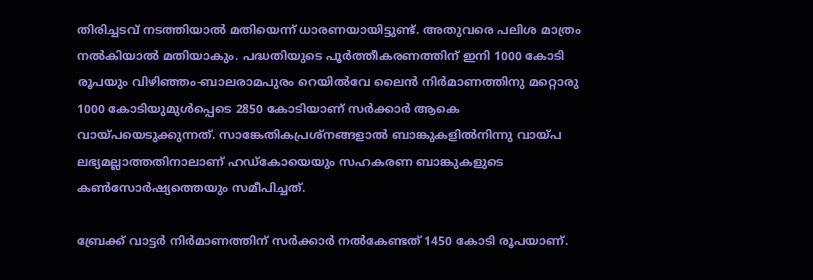തിരിച്ചടവ് നടത്തിയാല്‍ മതിയെന്ന് ധാരണയായിട്ടുണ്ട്. അതുവരെ പലിശ മാത്രം നല്‍കിയാല്‍ മതിയാകും. പദ്ധതിയുടെ പൂര്‍ത്തീകരണത്തിന് ഇനി 1000 കോടി രൂപയും വിഴിഞ്ഞം-ബാലരാമപുരം റെയില്‍വേ ലൈന്‍ നിര്‍മാണത്തിനു മറ്റൊരു 1000 കോടിയുമുള്‍പ്പെടെ 2850 കോടിയാണ് സര്‍ക്കാര്‍ ആകെ വായ്പയെടുക്കുന്നത്. സാങ്കേതികപ്രശ്നങ്ങളാല്‍ ബാങ്കുകളില്‍നിന്നു വായ്പ ലഭ്യമല്ലാത്തതിനാലാണ് ഹഡ്കോയെയും സഹകരണ ബാങ്കുകളുടെ കണ്‍സോര്‍ഷ്യത്തെയും സമീപിച്ചത്.

ബ്രേക്ക് വാട്ടര്‍ നിര്‍മാണത്തിന് സര്‍ക്കാര്‍ നല്‍കേണ്ടത് 1450 കോടി രൂപയാണ്.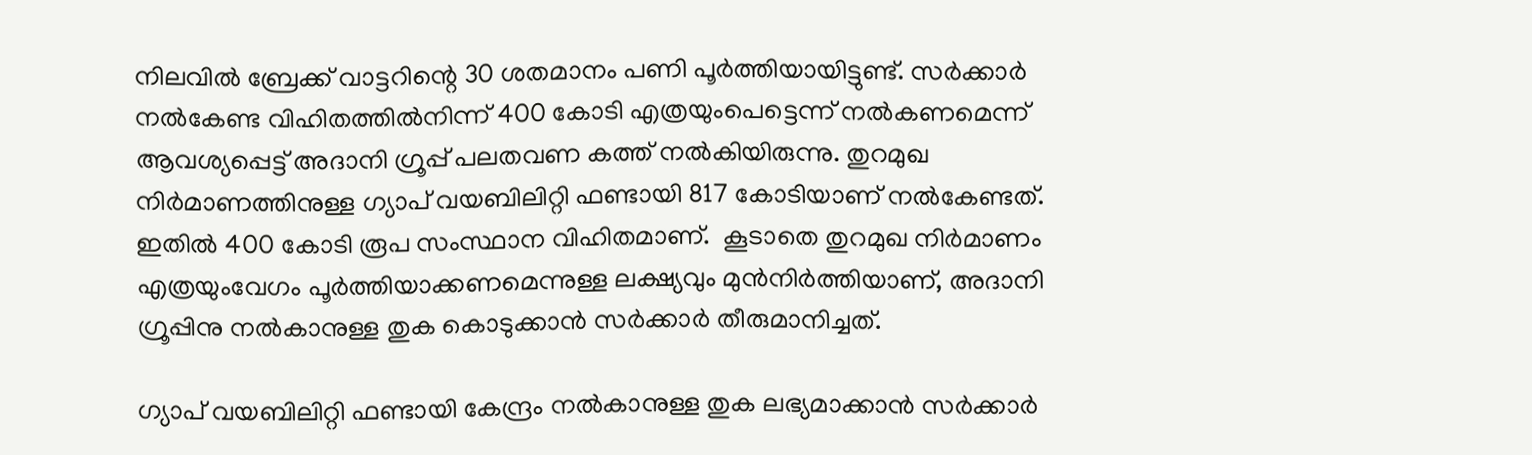നിലവില്‍ ബ്രേക്ക് വാട്ടറിന്റെ 30 ശതമാനം പണി പൂര്‍ത്തിയായിട്ടുണ്ട്. സര്‍ക്കാര്‍ നല്‍കേണ്ട വിഹിതത്തില്‍നിന്ന് 400 കോടി എത്രയുംപെട്ടെന്ന് നല്‍കണമെന്ന് ആവശ്യപ്പെട്ട് അദാനി ഗ്രൂപ്പ് പലതവണ കത്ത് നല്‍കിയിരുന്നു. തുറമുഖ നിര്‍മാണത്തിനുള്ള ഗ്യാപ് വയബിലിറ്റി ഫണ്ടായി 817 കോടിയാണ് നല്‍കേണ്ടത്. ഇതില്‍ 400 കോടി രൂപ സംസ്ഥാന വിഹിതമാണ്.  കൂടാതെ തുറമുഖ നിര്‍മാണം എത്രയുംവേഗം പൂര്‍ത്തിയാക്കണമെന്നുള്ള ലക്ഷ്യവും മുന്‍നിര്‍ത്തിയാണ്, അദാനി ഗ്രൂപ്പിനു നല്‍കാനുള്ള തുക കൊടുക്കാന്‍ സര്‍ക്കാര്‍ തീരുമാനിച്ചത്.

ഗ്യാപ് വയബിലിറ്റി ഫണ്ടായി കേന്ദ്രം നല്‍കാനുള്ള തുക ലഭ്യമാക്കാന്‍ സര്‍ക്കാര്‍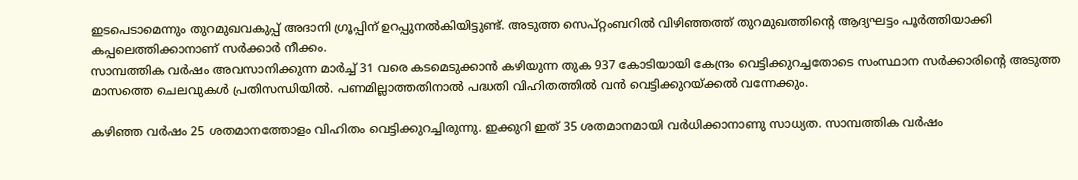ഇടപെടാമെന്നും തുറമുഖവകുപ്പ് അദാനി ഗ്രൂപ്പിന് ഉറപ്പുനല്‍കിയിട്ടുണ്ട്. അടുത്ത സെപ്റ്റംബറില്‍ വിഴിഞ്ഞത്ത് തുറമുഖത്തിന്റെ ആദ്യഘട്ടം പൂര്‍ത്തിയാക്കി കപ്പലെത്തിക്കാനാണ് സര്‍ക്കാര്‍ നീക്കം.
സാമ്പത്തിക വര്‍ഷം അവസാനിക്കുന്ന മാര്‍ച്ച് 31 വരെ കടമെടുക്കാന്‍ കഴിയുന്ന തുക 937 കോടിയായി കേന്ദ്രം വെട്ടിക്കുറച്ചതോടെ സംസ്ഥാന സര്‍ക്കാരിന്റെ അടുത്ത മാസത്തെ ചെലവുകള്‍ പ്രതിസന്ധിയില്‍. പണമില്ലാത്തതിനാല്‍ പദ്ധതി വിഹിതത്തില്‍ വന്‍ വെട്ടിക്കുറയ്ക്കല്‍ വന്നേക്കും.

കഴിഞ്ഞ വര്‍ഷം 25 ശതമാനത്തോളം വിഹിതം വെട്ടിക്കുറച്ചിരുന്നു. ഇക്കുറി ഇത് 35 ശതമാനമായി വര്‍ധിക്കാനാണു സാധ്യത. സാമ്പത്തിക വര്‍ഷം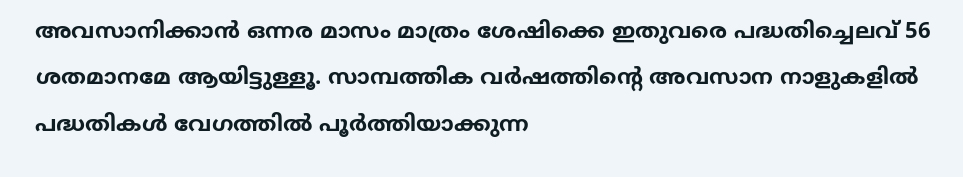അവസാനിക്കാന്‍ ഒന്നര മാസം മാത്രം ശേഷിക്കെ ഇതുവരെ പദ്ധതിച്ചെലവ് 56 ശതമാനമേ ആയിട്ടുള്ളൂ. സാമ്പത്തിക വര്‍ഷത്തിന്റെ അവസാന നാളുകളില്‍ പദ്ധതികള്‍ വേഗത്തില്‍ പൂര്‍ത്തിയാക്കുന്ന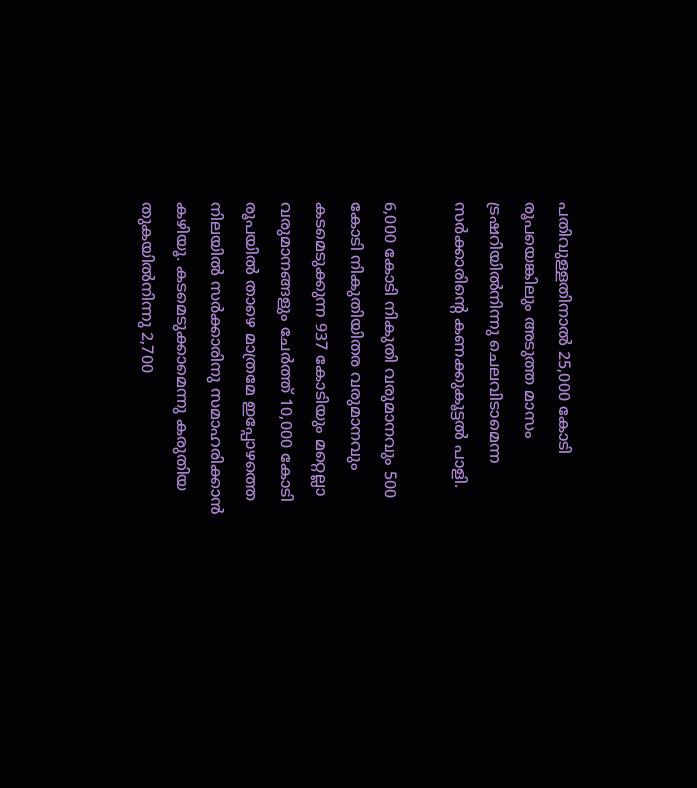പതിവുള്ളതിനാല്‍ 25,000 കോടി രൂപയെങ്കിലും അടുത്ത മാസം ട്രഷറിയില്‍നിന്നു ചെലവിടാമെന്ന സര്‍ക്കാരിന്റെ കണക്കുകൂട്ടല്‍ പാളി.

6,000 കോടി നികുതി വരുമാനവും 500 കോടി നികുതിയിതര വരുമാനവും കടമെടുക്കുന്ന 937 കോടിയും മറ്റെല്ലാ വരുമാനങ്ങളും ചേര്‍ത്ത് 10,000 കോടി രൂപയില്‍ താഴെ മാത്രമേ ഇപ്പോഴത്തെ നിലയില്‍ സര്‍ക്കാരിനു സമാഹരിക്കാന്‍ കഴിയൂ. കടമെടുക്കാമെന്നു കരുതിയ തുകയില്‍നിന്നു 2,700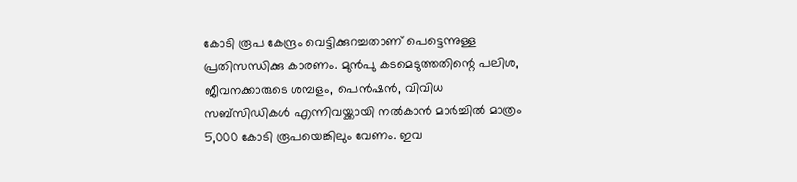കോടി രൂപ കേന്ദ്രം വെട്ടിക്കുറച്ചതാണ് പെട്ടെന്നുള്ള പ്രതിസന്ധിക്കു കാരണം. മുന്‍പു കടമെടുത്തതിന്റെ പലിശ, ജീവനക്കാരുടെ ശമ്പളം, പെന്‍ഷന്‍, വിവിധ സബ്‌സിഡികള്‍ എന്നിവയ്ക്കായി നല്‍കാന്‍ മാര്‍ച്ചില്‍ മാത്രം 5,000 കോടി രൂപയെങ്കിലും വേണം. ഇവ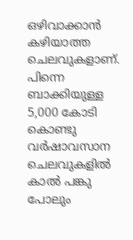ഒഴിവാക്കാന്‍ കഴിയാത്ത ചെലവുകളാണ്. പിന്നെ ബാക്കിയുള്ള 5,000 കോടി കൊണ്ടു വര്‍ഷാവസാന  ചെലവുകളില്‍ കാല്‍ പങ്കു പോലും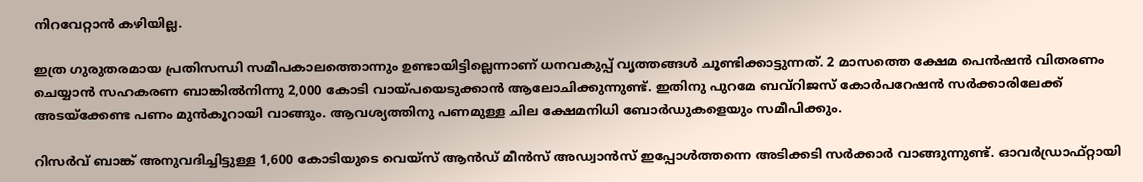നിറവേറ്റാന്‍ കഴിയില്ല.

ഇത്ര ഗുരുതരമായ പ്രതിസന്ധി സമീപകാലത്തൊന്നും ഉണ്ടായിട്ടില്ലെന്നാണ് ധനവകുപ്പ് വൃത്തങ്ങള്‍ ചൂണ്ടിക്കാട്ടുന്നത്. 2 മാസത്തെ ക്ഷേമ പെന്‍ഷന്‍ വിതരണം ചെയ്യാന്‍ സഹകരണ ബാങ്കില്‍നിന്നു 2,000 കോടി വായ്പയെടുക്കാന്‍ ആലോചിക്കുന്നുണ്ട്. ഇതിനു പുറമേ ബവ്‌റിജസ് കോര്‍പറേഷന്‍ സര്‍ക്കാരിലേക്ക് അടയ്‌ക്കേണ്ട പണം മുന്‍കൂറായി വാങ്ങും. ആവശ്യത്തിനു പണമുള്ള ചില ക്ഷേമനിധി ബോര്‍ഡുകളെയും സമീപിക്കും.

റിസര്‍വ് ബാങ്ക് അനുവദിച്ചിട്ടുള്ള 1,600 കോടിയുടെ വെയ്‌സ് ആന്‍ഡ് മീന്‍സ് അഡ്വാന്‍സ് ഇപ്പോള്‍ത്തന്നെ അടിക്കടി സര്‍ക്കാര്‍ വാങ്ങുന്നുണ്ട്. ഓവര്‍ഡ്രാഫ്റ്റായി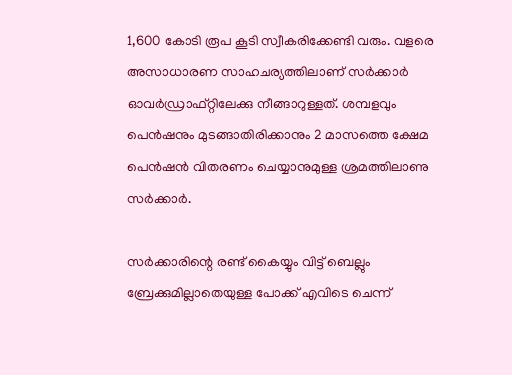1,600 കോടി രൂപ കൂടി സ്വീകരിക്കേണ്ടി വരും. വളരെ അസാധാരണ സാഹചര്യത്തിലാണ് സര്‍ക്കാര്‍ ഓവര്‍ഡ്രാഫ്റ്റിലേക്കു നീങ്ങാറുള്ളത്. ശമ്പളവും പെന്‍ഷനും മുടങ്ങാതിരിക്കാനും 2 മാസത്തെ ക്ഷേമ പെന്‍ഷന്‍ വിതരണം ചെയ്യാനുമുള്ള ശ്രമത്തിലാണു സര്‍ക്കാര്‍.

സര്‍ക്കാരിന്റെ രണ്ട് കൈയ്യും വിട്ട് ബെല്ലും ബ്രേക്കുമില്ലാതെയുള്ള പോക്ക് എവിടെ ചെന്ന്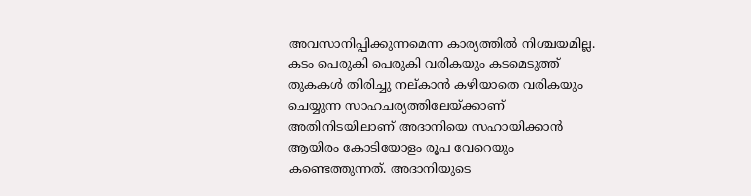അവസാനിപ്പിക്കുന്നമെന്ന കാര്യത്തില്‍ നിശ്ചയമില്ല. കടം പെരുകി പെരുകി വരികയും കടമെടുത്ത് തുകകള്‍ തിരിച്ചു നല്കാന്‍ കഴിയാതെ വരികയും ചെയ്യുന്ന സാഹചര്യത്തിലേയ്ക്കാണ് അതിനിടയിലാണ് അദാനിയെ സഹായിക്കാന്‍ ആയിരം കോടിയോളം രൂപ വേറെയും കണ്ടെത്തുന്നത്. അദാനിയുടെ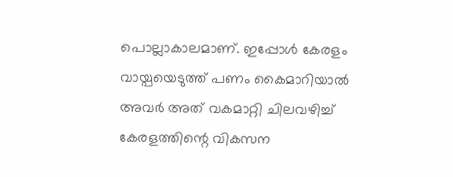പൊല്ലാകാലമാണ്. ഇപ്പോള്‍ കേരളം വായ്പയെടുത്ത് പണം കൈമാറിയാല്‍ അവര്‍ അത് വകമാറ്റി ചിലവഴിച്ച് കേരളത്തിന്റെ വികസന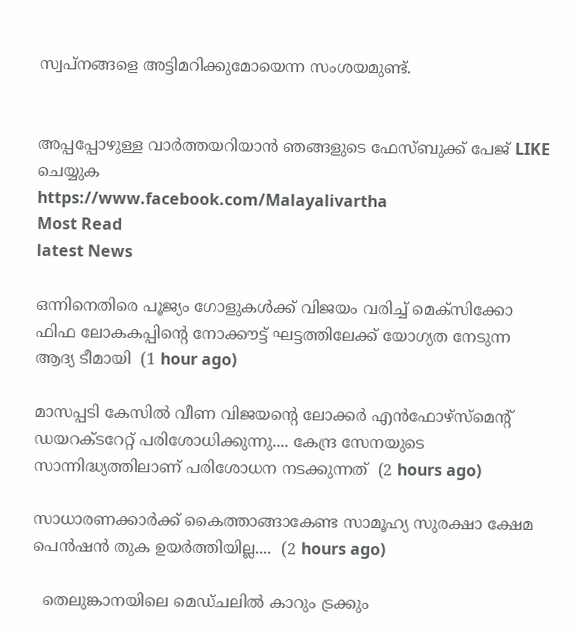സ്വപ്‌നങ്ങളെ അട്ടിമറിക്കുമോയെന്ന സംശയമുണ്ട്.


അപ്പപ്പോഴുള്ള വാര്‍ത്തയറിയാന്‍ ഞങ്ങളുടെ ഫേസ്‌ബുക്ക്‌ പേജ് LIKE ചെയ്യുക
https://www.facebook.com/Malayalivartha
Most Read
latest News

ഒന്നിനെതിരെ പൂജ്യം ഗോളുകൾക്ക് വിജയം വരിച്ച് മെക്സിക്കോ ഫിഫ ലോകകപ്പിന്റെ നോക്കൗട്ട് ഘട്ടത്തിലേക്ക് യോഗ്യത നേടുന്ന ആദ്യ ടീമായി  (1 hour ago)

മാസപ്പടി കേസിൽ വീണ വിജയന്റെ ലോക്കർ എൻഫോഴ്‌സ്‌മെന്റ് ഡയറക്‌ടറേറ്റ് പരിശോധിക്കുന്നു.... കേന്ദ്ര സേനയുടെ സാന്നിദ്ധ്യത്തിലാണ് പരിശോധന നടക്കുന്നത്  (2 hours ago)

സാധാരണക്കാർക്ക് കൈത്താങ്ങാകേണ്ട സാമൂഹ്യ സുരക്ഷാ ക്ഷേമ പെൻഷൻ തുക ഉയർത്തിയില്ല....  (2 hours ago)

  തെലുങ്കാനയിലെ മെഡ്ചലിൽ കാറും ട്രക്കും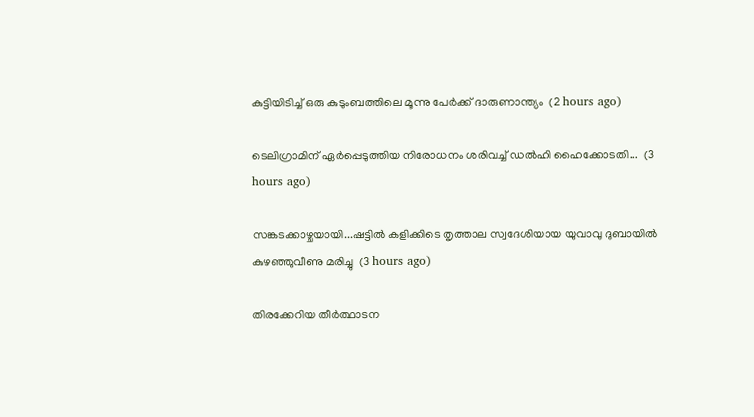കുട്ടിയിടിച്ച് ഒരു കുടുംബത്തിലെ മൂന്നു പേർക്ക് ദാരുണാന്ത്യം  (2 hours ago)

ടെലിഗ്രാമിന് ഏർപ്പെടുത്തിയ നിരോധനം ശരിവച്ച് ഡൽഹി ഹൈക്കോടതി...  (3 hours ago)

സങ്കടക്കാഴ്ചയായി...ഷട്ടിൽ കളിക്കിടെ തൃത്താല സ്വദേശിയായ യുവാവു ദുബായിൽ കുഴഞ്ഞുവീണു മരിച്ചു  (3 hours ago)

തിരക്കേറിയ തീർത്ഥാടന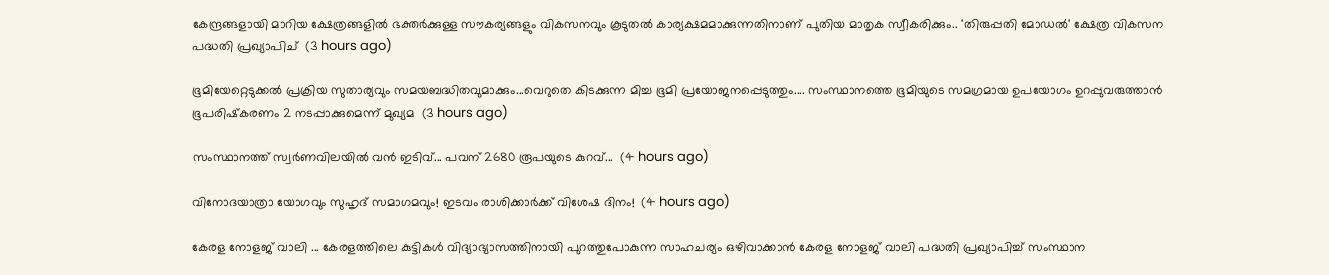കേന്ദ്രങ്ങളായി മാറിയ ക്ഷേത്രങ്ങളിൽ ഭക്തർക്കുള്ള സൗകര്യങ്ങളും വികസനവും കൂടുതൽ കാര്യക്ഷമമാക്കുന്നതിനാണ് പുതിയ മാതൃക സ്വീകരിക്കും.. 'തിരുപ്പതി മോഡൽ' ക്ഷേത്ര വികസന പദ്ധതി പ്രഖ്യാപിച്  (3 hours ago)

ഭൂമിയേറ്റെടുക്കൽ പ്രക്രിയ സുതാര്യവും സമയബദ്ധിതവുമാക്കും...വെറുതെ കിടക്കുന്ന മിച്ച ഭൂമി പ്രയോജനപ്പെടുത്തും.... സംസ്ഥാനത്തെ ഭൂമിയുടെ സമഗ്രമായ ഉപയോഗം ഉറപ്പുവരുത്താൻ ഭൂപരിഷ്‌കരണം 2 നടപ്പാക്കുമെന്ന് മുഖ്യമ  (3 hours ago)

സംസ്ഥാനത്ത് സ്വര്‍ണവിലയില്‍ വന്‍ ഇടിവ്... പവന് 2680 രൂപയുടെ കുറവ്...  (4 hours ago)

വിനോദയാത്രാ യോഗവും സുഹൃദ് സമാഗമവും! ഇടവം രാശിക്കാർക്ക് വിശേഷ ദിനം!  (4 hours ago)

കേരള നോളജ് വാലി ... കേരളത്തിലെ കുട്ടികൾ വിദ്യാഭ്യാസത്തിനായി പുറത്തുപോകുന്ന സാഹചര്യം ഒഴിവാക്കാൻ കേരള നോളജ് വാലി പദ്ധതി പ്രഖ്യാപിച്ച് സംസ്ഥാന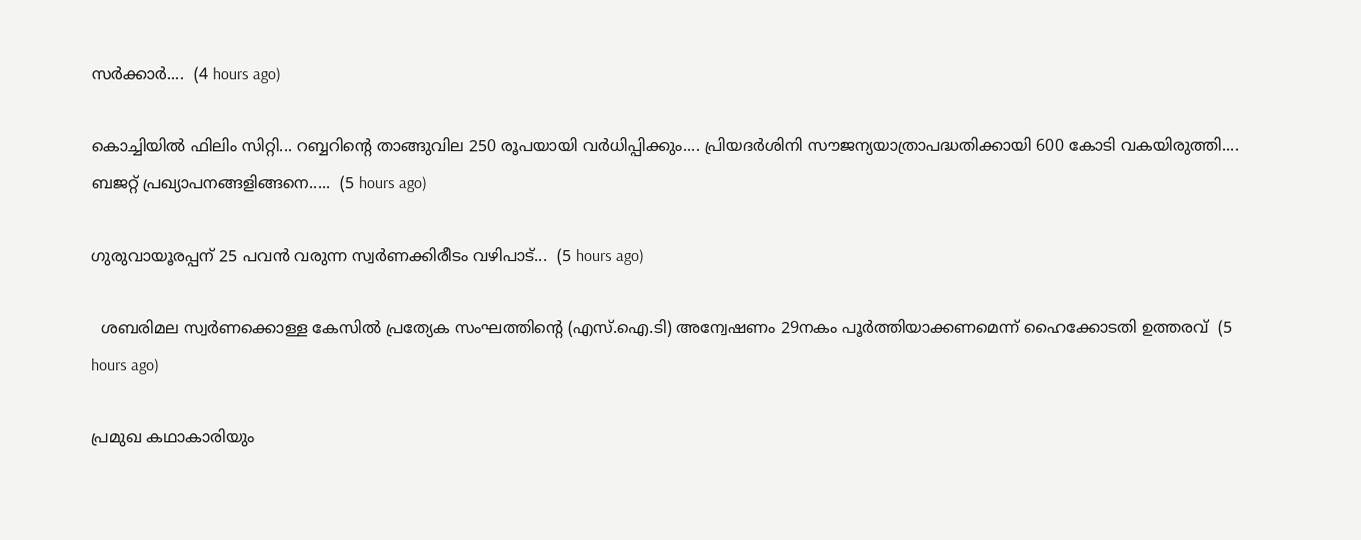സർക്കാർ....  (4 hours ago)

കൊച്ചിയില്‍ ഫിലിം സിറ്റി... റബ്ബറിന്റെ താങ്ങുവില 250 രൂപയായി വർധിപ്പിക്കും.... പ്രിയദർശിനി സൗജന്യയാത്രാപദ്ധതിക്കായി 600 കോടി വകയിരുത്തി.... ബജറ്റ് പ്രഖ്യാപനങ്ങളിങ്ങനെ.....  (5 hours ago)

ഗുരുവായൂരപ്പന് 25 പവൻ വരുന്ന സ്വർണക്കിരീടം വഴിപാട്...  (5 hours ago)

  ശബരിമല സ്വർണക്കൊള്ള കേസിൽ പ്രത്യേക സംഘത്തിന്റെ (എസ്.ഐ.ടി) അന്വേഷണം 29നകം പൂർത്തിയാക്കണമെന്ന് ഹൈക്കോടതി ഉത്തരവ്  (5 hours ago)

പ്രമുഖ കഥാകാരിയും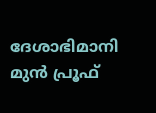ദേശാഭിമാനി മുൻ പ്രൂഫ്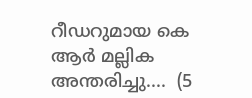റീഡറുമായ കെ ആർ മല്ലിക അന്തരിച്ചു....  (5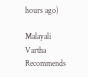hours ago)

Malayali Vartha Recommends